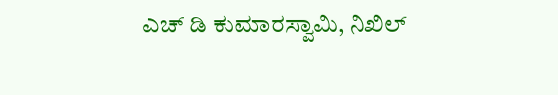ಎಚ್ ಡಿ ಕುಮಾರಸ್ವಾಮಿ, ನಿಖಿಲ್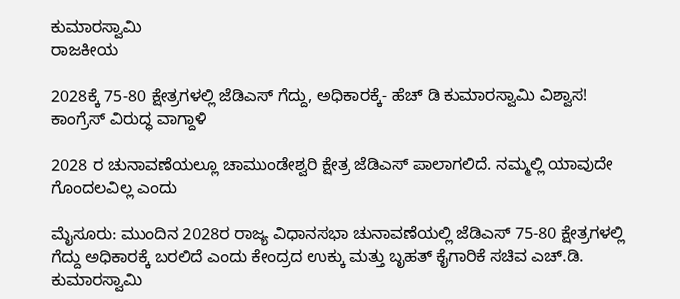ಕುಮಾರಸ್ವಾಮಿ
ರಾಜಕೀಯ

2028ಕ್ಕೆ 75-80 ಕ್ಷೇತ್ರಗಳಲ್ಲಿ ಜೆಡಿಎಸ್ ಗೆದ್ದು, ಅಧಿಕಾರಕ್ಕೆ- ಹೆಚ್ ಡಿ ಕುಮಾರಸ್ವಾಮಿ ವಿಶ್ವಾಸ! ಕಾಂಗ್ರೆಸ್ ವಿರುದ್ಧ ವಾಗ್ದಾಳಿ

2028 ರ ಚುನಾವಣೆಯಲ್ಲೂ ಚಾಮುಂಡೇಶ್ವರಿ ಕ್ಷೇತ್ರ ಜೆಡಿಎಸ್ ಪಾಲಾಗಲಿದೆ. ನಮ್ಮಲ್ಲಿ ಯಾವುದೇ ಗೊಂದಲವಿಲ್ಲ ಎಂದು

ಮೈಸೂರು: ಮುಂದಿನ 2028ರ ರಾಜ್ಯ ವಿಧಾನಸಭಾ ಚುನಾವಣೆಯಲ್ಲಿ ಜೆಡಿಎಸ್ 75-80 ಕ್ಷೇತ್ರಗಳಲ್ಲಿ ಗೆದ್ದು ಅಧಿಕಾರಕ್ಕೆ ಬರಲಿದೆ ಎಂದು ಕೇಂದ್ರದ ಉಕ್ಕು ಮತ್ತು ಬೃಹತ್ ಕೈಗಾರಿಕೆ ಸಚಿವ ಎಚ್.ಡಿ. ಕುಮಾರಸ್ವಾಮಿ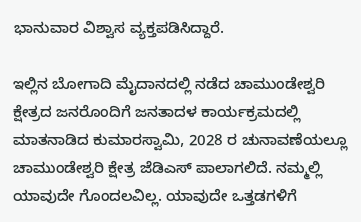ಭಾನುವಾರ ವಿಶ್ವಾಸ ವ್ಯಕ್ತಪಡಿಸಿದ್ದಾರೆ.

ಇಲ್ಲಿನ ಬೋಗಾದಿ ಮೈದಾನದಲ್ಲಿ ನಡೆದ ಚಾಮುಂಡೇಶ್ವರಿ ಕ್ಷೇತ್ರದ ಜನರೊಂದಿಗೆ ಜನತಾದಳ ಕಾರ್ಯಕ್ರಮದಲ್ಲಿ ಮಾತನಾಡಿದ ಕುಮಾರಸ್ವಾಮಿ, 2028 ರ ಚುನಾವಣೆಯಲ್ಲೂ ಚಾಮುಂಡೇಶ್ವರಿ ಕ್ಷೇತ್ರ ಜೆಡಿಎಸ್ ಪಾಲಾಗಲಿದೆ. ನಮ್ಮಲ್ಲಿ ಯಾವುದೇ ಗೊಂದಲವಿಲ್ಲ. ಯಾವುದೇ ಒತ್ತಡಗಳಿಗೆ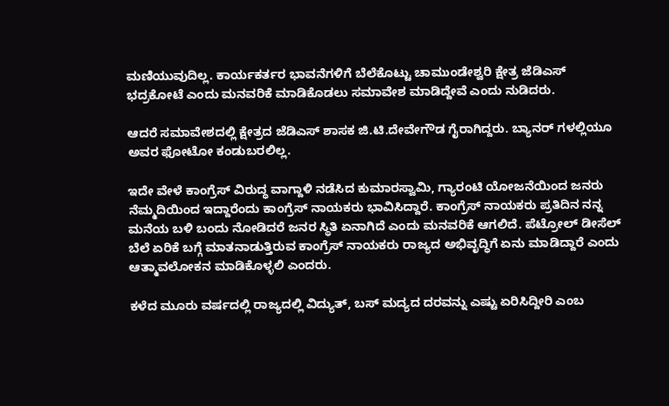ಮಣಿಯುವುದಿಲ್ಲ. ಕಾರ್ಯಕರ್ತರ ಭಾವನೆಗಳಿಗೆ ಬೆಲೆಕೊಟ್ಟು ಚಾಮುಂಡೇಶ್ವರಿ ಕ್ಷೇತ್ರ ಜೆಡಿಎಸ್ ಭದ್ರಕೋಟೆ ಎಂದು ಮನವರಿಕೆ ಮಾಡಿಕೊಡಲು ಸಮಾವೇಶ ಮಾಡಿದ್ದೇವೆ ಎಂದು ನುಡಿದರು.

ಆದರೆ ಸಮಾವೇಶದಲ್ಲಿ ಕ್ಷೇತ್ರದ ಜೆಡಿಎಸ್ ಶಾಸಕ ಜಿ.ಟಿ.ದೇವೇಗೌಡ ಗೈರಾಗಿದ್ದರು. ಬ್ಯಾನರ್ ಗಳಲ್ಲಿಯೂ ಅವರ ಫೋಟೋ ಕಂಡುಬರಲಿಲ್ಲ.

ಇದೇ ವೇಳೆ ಕಾಂಗ್ರೆಸ್ ವಿರುದ್ಧ ವಾಗ್ದಾಳಿ ನಡೆಸಿದ ಕುಮಾರಸ್ವಾಮಿ, ಗ್ಯಾರಂಟಿ ಯೋಜನೆಯಿಂದ ಜನರು ನೆಮ್ಮದಿಯಿಂದ ಇದ್ದಾರೆಂದು ಕಾಂಗ್ರೆಸ್ ನಾಯಕರು ಭಾವಿಸಿದ್ದಾರೆ. ಕಾಂಗ್ರೆಸ್ ನಾಯಕರು ಪ್ರತಿದಿನ ನನ್ನ ಮನೆಯ ಬಳಿ ಬಂದು ನೋಡಿದರೆ ಜನರ ಸ್ಥಿತಿ ಏನಾಗಿದೆ ಎಂದು ಮನವರಿಕೆ ಆಗಲಿದೆ. ಪೆಟ್ರೋಲ್ ಡೀಸೆಲ್ ಬೆಲೆ ಏರಿಕೆ ಬಗ್ಗೆ ಮಾತನಾಡುತ್ತಿರುವ ಕಾಂಗ್ರೆಸ್ ನಾಯಕರು ರಾಜ್ಯದ ಅಭಿವೃದ್ಧಿಗೆ ಏನು ಮಾಡಿದ್ದಾರೆ ಎಂದು ಆತ್ಮಾವಲೋಕನ ಮಾಡಿಕೊಳ್ಳಲಿ ಎಂದರು.

ಕಳೆದ ಮೂರು ವರ್ಷದಲ್ಲಿ ರಾಜ್ಯದಲ್ಲಿ ವಿದ್ಯುತ್, ಬಸ್ ಮದ್ಯದ ದರವನ್ನು ಎಷ್ಟು ಏರಿಸಿದ್ದೀರಿ ಎಂಬ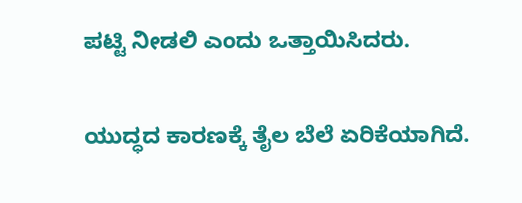ಪಟ್ಟಿ ನೀಡಲಿ ಎಂದು ಒತ್ತಾಯಿಸಿದರು.

ಯುದ್ಧದ ಕಾರಣಕ್ಕೆ ತೈಲ ಬೆಲೆ ಏರಿಕೆಯಾಗಿದೆ.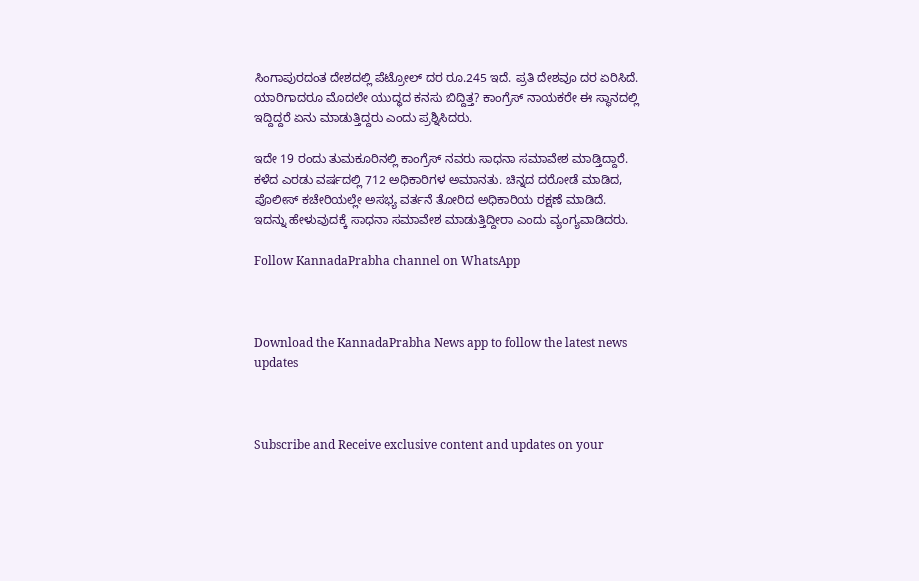ಸಿಂಗಾಪುರದಂತ ದೇಶದಲ್ಲಿ ಪೆಟ್ರೋಲ್ ದರ ರೂ.245 ಇದೆ. ಪ್ರತಿ ದೇಶವೂ ದರ ಏರಿಸಿದೆ. ಯಾರಿಗಾದರೂ ಮೊದಲೇ ಯುದ್ಧದ ಕನಸು ಬಿದ್ದಿತ್ತ? ಕಾಂಗ್ರೆಸ್ ನಾಯಕರೇ ಈ ಸ್ಥಾನದಲ್ಲಿ ಇದ್ದಿದ್ದರೆ ಏನು ಮಾಡುತ್ತಿದ್ದರು ಎಂದು ಪ್ರಶ್ನಿಸಿದರು.

ಇದೇ 19 ರಂದು ತುಮಕೂರಿನಲ್ಲಿ ಕಾಂಗ್ರೆಸ್ ನವರು ಸಾಧನಾ ಸಮಾವೇಶ ಮಾಡ್ತಿದ್ದಾರೆ. ಕಳೆದ ಎರಡು ವರ್ಷದಲ್ಲಿ 712 ಅಧಿಕಾರಿಗಳ ಅಮಾನತು. ಚಿನ್ನದ ದರೋಡೆ ಮಾಡಿದ, ಪೊಲೀಸ್ ಕಚೇರಿಯಲ್ಲೇ ಅಸಭ್ಯ ವರ್ತನೆ ತೋರಿದ ಅಧಿಕಾರಿಯ ರಕ್ಷಣೆ ಮಾಡಿದೆ. ಇದನ್ನು ಹೇಳುವುದಕ್ಕೆ ಸಾಧನಾ ಸಮಾವೇಶ ಮಾಡುತ್ತಿದ್ದೀರಾ ಎಂದು ವ್ಯಂಗ್ಯವಾಡಿದರು.

Follow KannadaPrabha channel on WhatsApp



Download the KannadaPrabha News app to follow the latest news updates



Subscribe and Receive exclusive content and updates on your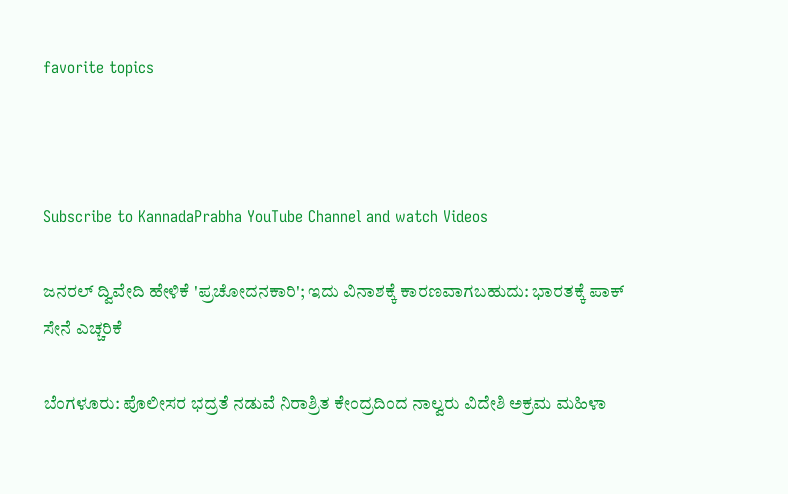favorite topics



Subscribe to KannadaPrabha YouTube Channel and watch Videos

ಜನರಲ್ ದ್ವಿವೇದಿ ಹೇಳಿಕೆ 'ಪ್ರಚೋದನಕಾರಿ'; ಇದು ವಿನಾಶಕ್ಕೆ ಕಾರಣವಾಗಬಹುದು: ಭಾರತಕ್ಕೆ ಪಾಕ್ ಸೇನೆ ಎಚ್ಚರಿಕೆ

ಬೆಂಗಳೂರು: ಪೊಲೀಸರ ಭದ್ರತೆ ನಡುವೆ ನಿರಾಶ್ರಿತ ಕೇಂದ್ರದಿಂದ ನಾಲ್ವರು ವಿದೇಶಿ ಅಕ್ರಮ ಮಹಿಳಾ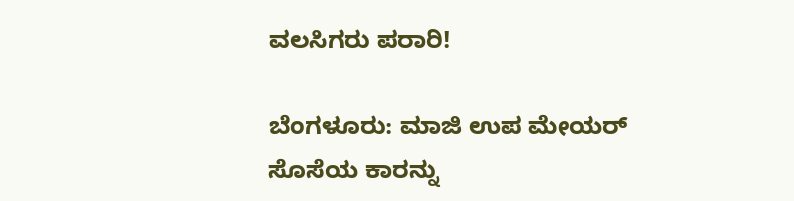ವಲಸಿಗರು ಪರಾರಿ!

ಬೆಂಗಳೂರು: ಮಾಜಿ ಉಪ ಮೇಯರ್ ಸೊಸೆಯ ಕಾರನ್ನು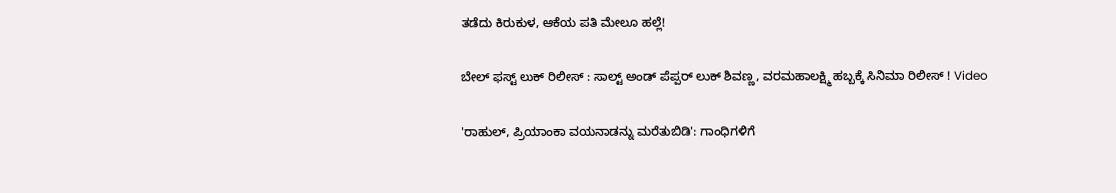ತಡೆದು ಕಿರುಕುಳ, ಆಕೆಯ ಪತಿ ಮೇಲೂ ಹಲ್ಲೆ!

ಬೇಲ್ ಫಸ್ಟ್ ಲುಕ್ ರಿಲೀಸ್ : ಸಾಲ್ಟ್ ಅಂಡ್‌ ಪೆಪ್ಪರ್ ಲುಕ್ ಶಿವಣ್ಣ, ವರಮಹಾಲಕ್ಷ್ಮಿ ಹಬ್ಬಕ್ಕೆ ಸಿನಿಮಾ ರಿಲೀಸ್ ! Video

'ರಾಹುಲ್, ಪ್ರಿಯಾಂಕಾ ವಯನಾಡನ್ನು ಮರೆತುಬಿಡಿ': ಗಾಂಧಿಗಳಿಗೆ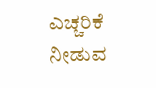ಎಚ್ಚರಿಕೆ ನೀಡುವ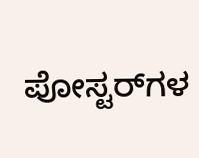ಪೋಸ್ಟರ್‌ಗಳ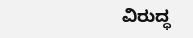ವಿರುದ್ಧ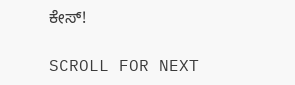ಕೇಸ್!

SCROLL FOR NEXT